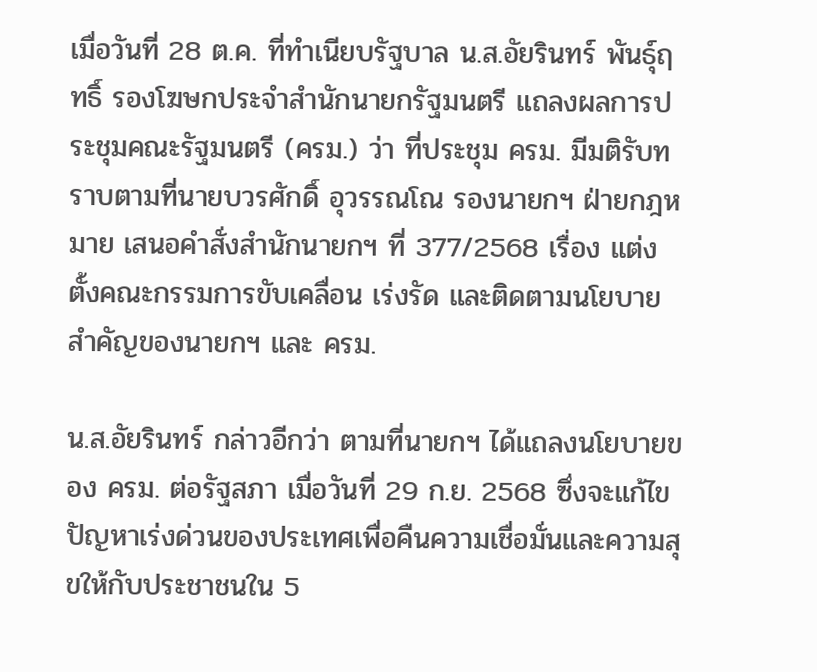เมื่อวันที่ 28 ต.ค. ที่ทำเนียบรัฐบาล น.ส.อัยรินทร์ พันธุ์ฤทธิ์ รองโฆษกประจำสำนักนายกรัฐมนตรี แถลงผลการประชุมคณะรัฐมนตรี (ครม.) ว่า ที่ประชุม ครม. มีมติรับทราบตามที่นายบวรศักดิ์ อุวรรณโณ รองนายกฯ ฝ่ายกฎหมาย เสนอคำสั่งสำนักนายกฯ ที่ 377/2568 เรื่อง แต่งตั้งคณะกรรมการขับเคลื่อน เร่งรัด และติดตามนโยบายสำคัญของนายกฯ และ ครม.

น.ส.อัยรินทร์ กล่าวอีกว่า ตามที่นายกฯ ได้แถลงนโยบายของ ครม. ต่อรัฐสภา เมื่อวันที่ 29 ก.ย. 2568 ซึ่งจะแก้ไขปัญหาเร่งด่วนของประเทศเพื่อคืนความเชื่อมั่นและความสุขให้กับประชาชนใน 5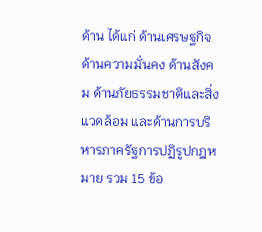ด้าน ได้แก่ ด้านเศรษฐกิจ ด้านความมั่นคง ด้านสังคม ด้านภัยธรรมชาติและสิ่งแวดล้อม และด้านการบริหารภาครัฐการปฏิรูปกฎหมาย รวม 15 ข้อ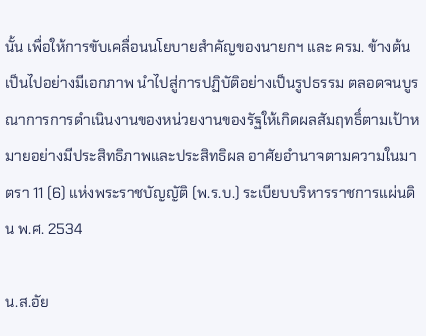นั้น เพื่อให้การขับเคลื่อนนโยบายสำคัญของนายกฯ และ ครม. ข้างต้นเป็นไปอย่างมีเอกภาพ นำไปสู่การปฏิบัติอย่างเป็นรูปธรรม ตลอดจนบูรณาการการดำเนินงานของหน่วยงานของรัฐให้เกิดผลสัมฤทธิ์ตามเป้าหมายอย่างมีประสิทธิภาพและประสิทธิผล อาศัยอำนาจตามความในมาตรา 11 (6) แห่งพระราชบัญญัติ (พ.ร.บ.) ระเบียบบริหารราชการแผ่นดิน พ.ศ. 2534

น.ส.อัย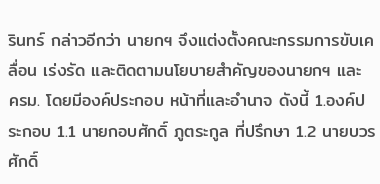รินทร์ กล่าวอีกว่า นายกฯ จึงแต่งตั้งคณะกรรมการขับเคลื่อน เร่งรัด และติดตามนโยบายสำคัญของนายกฯ และ ครม. โดยมีองค์ประกอบ หน้าที่และอำนาจ ดังนี้ 1.องค์ประกอบ 1.1 นายกอบศักดิ์ ภูตระกูล ที่ปรึกษา 1.2 นายบวรศักดิ์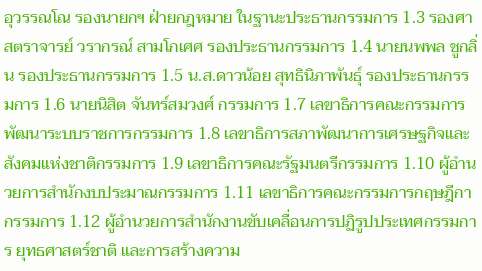อุวรรณโณ รองนายกฯ ฝ่ายกฎหมาย ในฐานะประธานกรรมการ 1.3 รองศาสตราจารย์ วรากรณ์ สามโกเศศ รองประธานกรรมการ 1.4 นายนพพล ชูกลิ่น รองประธานกรรมการ 1.5 น.ส.ดาวน้อย สุทธินิภาพันธุ์ รองประธานกรรมการ 1.6 นายนิสิต จันทร์สมวงศ์ กรรมการ 1.7 เลขาธิการคณะกรรมการพัฒนาระบบราชการกรรมการ 1.8 เลขาธิการสภาพัฒนาการเศรษฐกิจและสังคมแห่งชาติกรรมการ 1.9 เลขาธิการคณะรัฐมนตรีกรรมการ 1.10 ผู้อำนวยการสำนักงบประมาณกรรมการ 1.11 เลขาธิการคณะกรรมการกฤษฎีกากรรมการ 1.12 ผู้อำนวยการสำนักงานขับเคลื่อนการปฏิรูปประเทศกรรมการ ยุทธศาสตร์ชาติ และการสร้างความ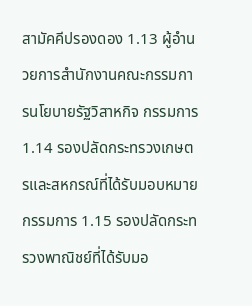สามัคคีปรองดอง 1.13 ผู้อำนวยการสำนักงานคณะกรรมการนโยบายรัฐวิสาหกิจ กรรมการ 1.14 รองปลัดกระทรวงเกษตรและสหกรณ์ที่ได้รับมอบหมายกรรมการ 1.15 รองปลัดกระทรวงพาณิชย์ที่ได้รับมอ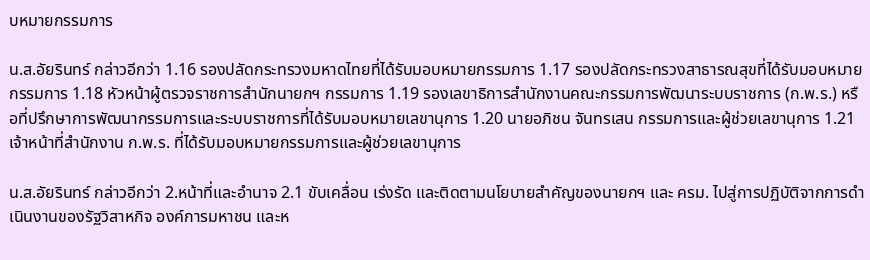บหมายกรรมการ

น.ส.อัยรินทร์ กล่าวอีกว่า 1.16 รองปลัดกระทรวงมหาดไทยที่ได้รับมอบหมายกรรมการ 1.17 รองปลัดกระทรวงสาธารณสุขที่ได้รับมอบหมายกรรมการ 1.18 หัวหน้าผู้ตรวจราชการสำนักนายกฯ กรรมการ 1.19 รองเลขาธิการสำนักงานคณะกรรมการพัฒนาระบบราชการ (ก.พ.ร.) หรือที่ปรึกษาการพัฒนากรรมการและระบบราชการที่ได้รับมอบหมายเลขานุการ 1.20 นายอภิชน จันทรเสน กรรมการและผู้ช่วยเลขานุการ 1.21 เจ้าหน้าที่สำนักงาน ก.พ.ร. ที่ได้รับมอบหมายกรรมการและผู้ช่วยเลขานุการ

น.ส.อัยรินทร์ กล่าวอีกว่า 2.หน้าที่และอำนาจ 2.1 ขับเคลื่อน เร่งรัด และติดตามนโยบายสำคัญของนายกฯ และ ครม. ไปสู่การปฏิบัติจากการดำเนินงานของรัฐวิสาหกิจ องค์การมหาชน และห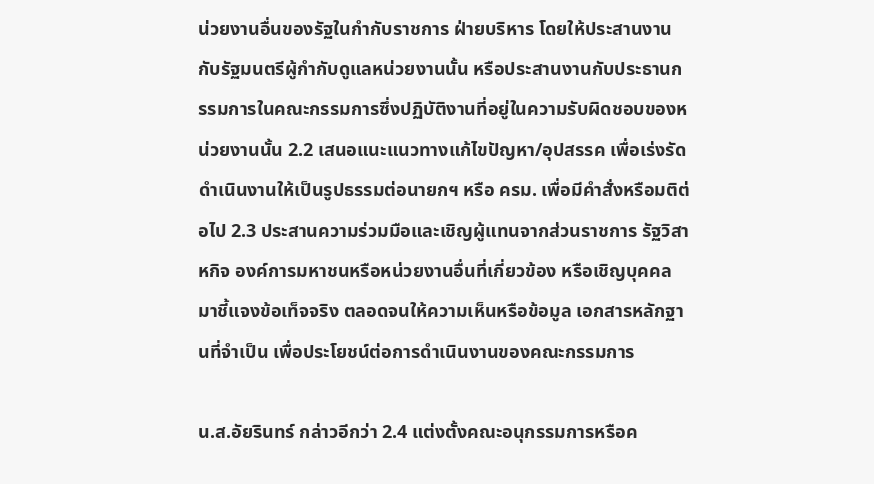น่วยงานอื่นของรัฐในกำกับราชการ ฝ่ายบริหาร โดยให้ประสานงานกับรัฐมนตรีผู้กำกับดูแลหน่วยงานนั้น หรือประสานงานกับประธานกรรมการในคณะกรรมการซึ่งปฏิบัติงานที่อยู่ในความรับผิดชอบของหน่วยงานนั้น 2.2 เสนอแนะแนวทางแก้ไขปัญหา/อุปสรรค เพื่อเร่งรัดดำเนินงานให้เป็นรูปธรรมต่อนายกฯ หรือ ครม. เพื่อมีคำสั่งหรือมติต่อไป 2.3 ประสานความร่วมมือและเชิญผู้แทนจากส่วนราชการ รัฐวิสาหกิจ องค์การมหาชนหรือหน่วยงานอื่นที่เกี่ยวข้อง หรือเชิญบุคคลมาชี้แจงข้อเท็จจริง ตลอดจนให้ความเห็นหรือข้อมูล เอกสารหลักฐานที่จำเป็น เพื่อประโยชน์ต่อการดำเนินงานของคณะกรรมการ

น.ส.อัยรินทร์ กล่าวอีกว่า 2.4 แต่งตั้งคณะอนุกรรมการหรือค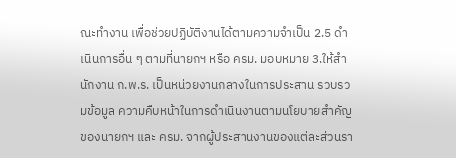ณะทำงาน เพื่อช่วยปฏิบัติงานได้ตามความจำเป็น 2.5 ดำเนินการอื่น ๆ ตามที่นายกฯ หรือ ครม. มอบหมาย 3.ให้สำนักงาน ก.พ.ร. เป็นหน่วยงานกลางในการประสาน รวบรวมข้อมูล ความคืบหน้าในการดำเนินงานตามนโยบายสำคัญของนายกฯ และ ครม. จากผู้ประสานงานของแต่ละส่วนรา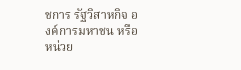ชการ รัฐวิสาหกิจ องค์การมหาชน หรือหน่วย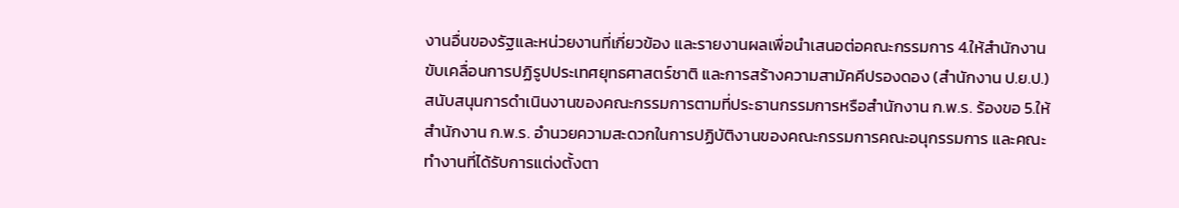งานอื่นของรัฐและหน่วยงานที่เกี่ยวข้อง และรายงานผลเพื่อนำเสนอต่อคณะกรรมการ 4.ให้สำนักงานขับเคลื่อนการปฏิรูปประเทศยุทธศาสตร์ชาติ และการสร้างความสามัคคีปรองดอง (สำนักงาน ป.ย.ป.) สนับสนุนการดำเนินงานของคณะกรรมการตามที่ประธานกรรมการหรือสำนักงาน ก.พ.ร. ร้องขอ 5.ให้สำนักงาน ก.พ.ร. อำนวยความสะดวกในการปฏิบัติงานของคณะกรรมการคณะอนุกรรมการ และคณะทำงานที่ได้รับการแต่งตั้งตา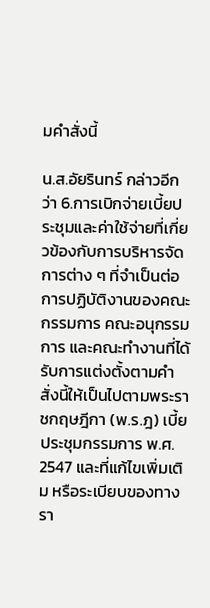มคำสั่งนี้

น.ส.อัยรินทร์ กล่าวอีกว่า 6.การเบิกจ่ายเบี้ยประชุมและค่าใช้จ่ายที่เกี่ยวข้องกับการบริหารจัดการต่าง ๆ ที่จำเป็นต่อการปฏิบัติงานของคณะกรรมการ คณะอนุกรรมการ และคณะทำงานที่ได้รับการแต่งตั้งตามคำสั่งนี้ให้เป็นไปตามพระราชกฤษฎีกา (พ.ร.ฎ) เบี้ยประชุมกรรมการ พ.ศ. 2547 และที่แก้ไขเพิ่มเติม หรือระเบียบของทางรา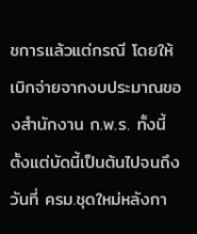ชการแล้วแต่กรณี โดยให้เบิกจ่ายจากงบประมาณของสำนักงาน ก.พ.ร. ทั้งนี้ ตั้งแต่บัดนี้เป็นต้นไปจนถึงวันที่ ครม.ชุดใหม่หลังกา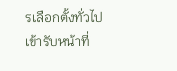รเลือกตั้งทั่วไปเข้ารับหน้าที่